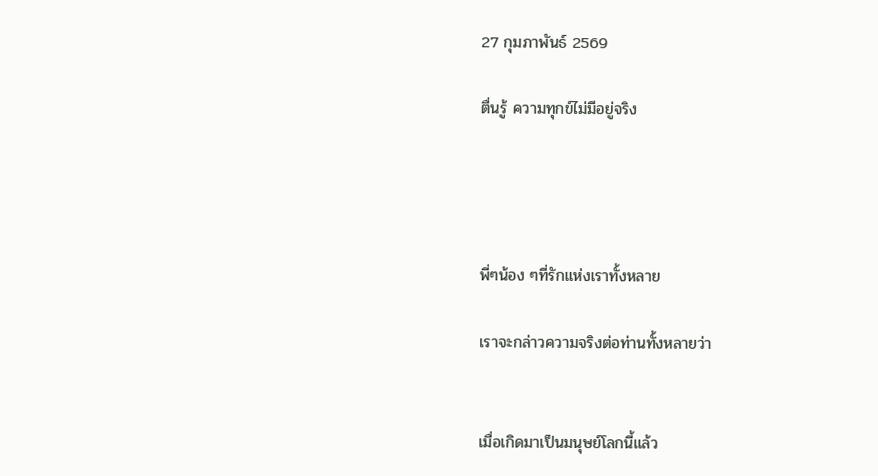27 กุมภาพันธ์ 2569

ตื่นรู้ ความทุกข์ไม่มีอยู่จริง




พี่ๆน้อง ๆที่รักแห่งเราทั้งหลาย

เราจะกล่าวความจริงต่อท่านทั้งหลายว่า


เมื่อเกิดมาเป็นมนุษย์โลกนี้แล้ว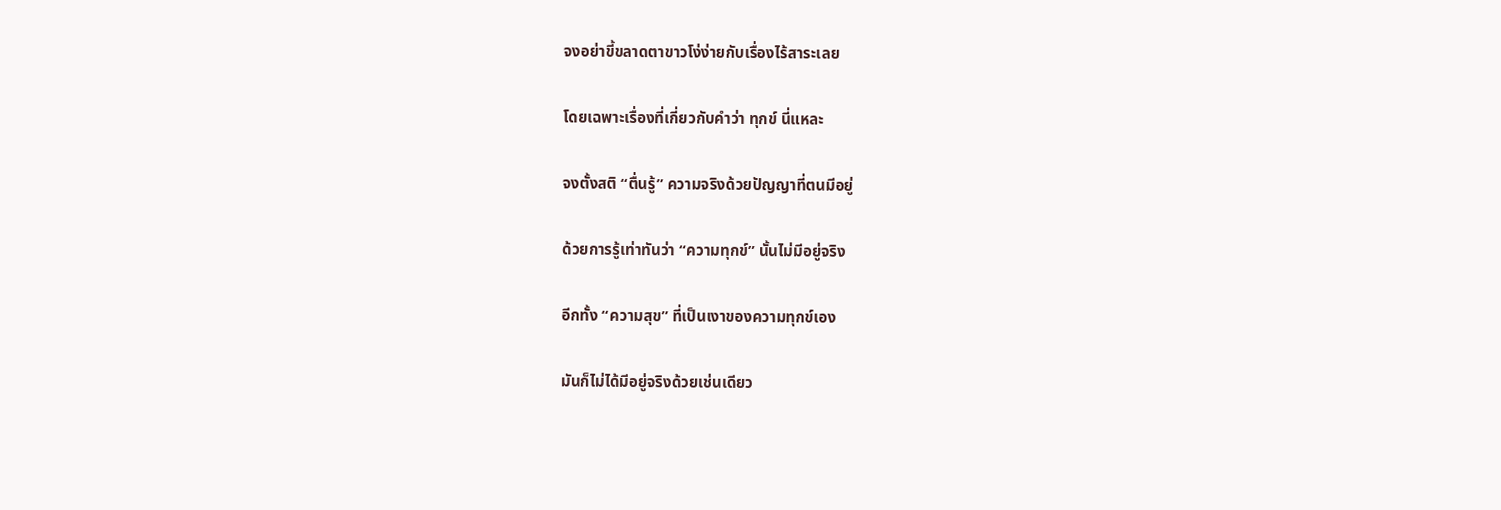จงอย่าขี้ขลาดตาขาวโง่ง่ายกับเรื่องไร้สาระเลย

โดยเฉพาะเรื่องที่เกี่ยวกับคำว่า ทุกข์ นี่แหละ

จงตั้งสติ “ตื่นรู้” ความจริงด้วยปัญญาที่ตนมีอยู่

ด้วยการรู้เท่าทันว่า “ความทุกข์” นั้นไม่มีอยู่จริง

อีกทั้ง “ความสุข” ที่เป็นเงาของความทุกข์เอง

มันก็ไม่ได้มีอยู่จริงด้วยเช่นเดียว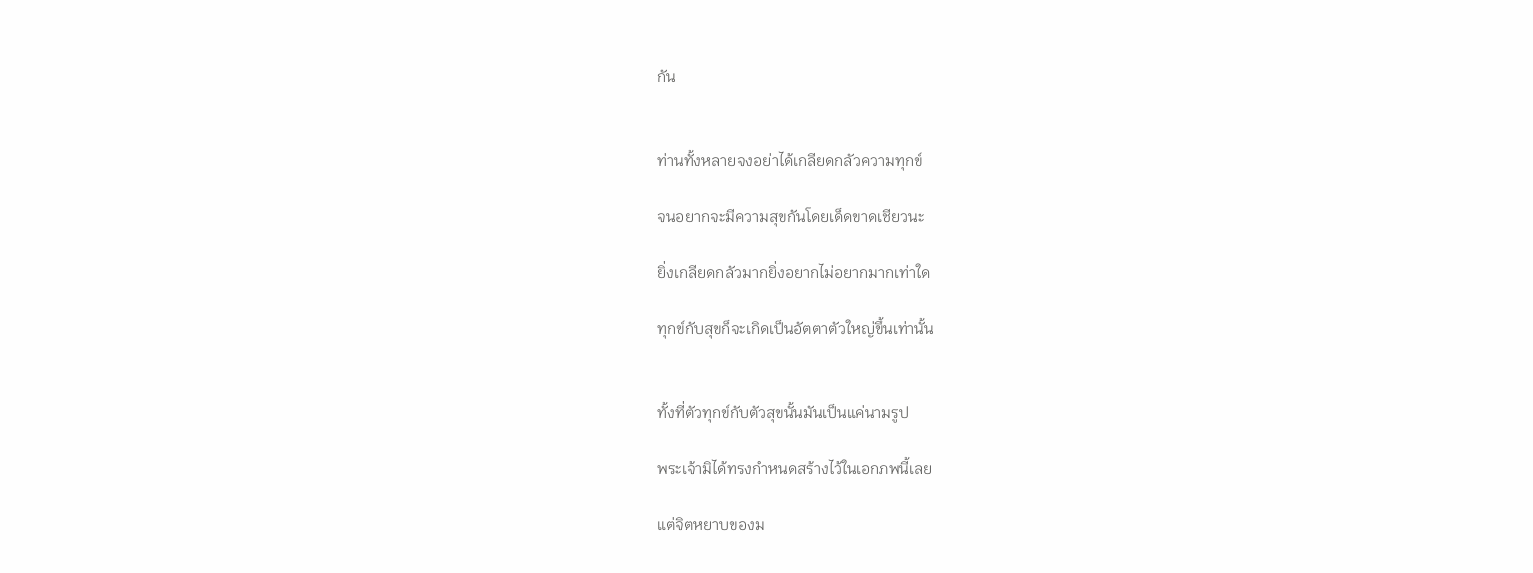กัน


ท่านทั้งหลายจงอย่าได้เกลียดกลัวความทุกข์

จนอยากจะมีความสุขกันโดยเด็ดขาดเชียวนะ

ยิ่งเกลียดกลัวมากยิ่งอยากไม่อยากมากเท่าใด

ทุกข์กับสุขก็จะเกิดเป็นอัตตาตัวใหญ่ขึ้นเท่านั้น


ทั้งที่ตัวทุกข์กับตัวสุขนั้นมันเป็นแค่นามรูป

พระเจ้ามิได้ทรงกำหนดสร้างไว้ในเอกภพนี้เลย

แต่จิตหยาบของม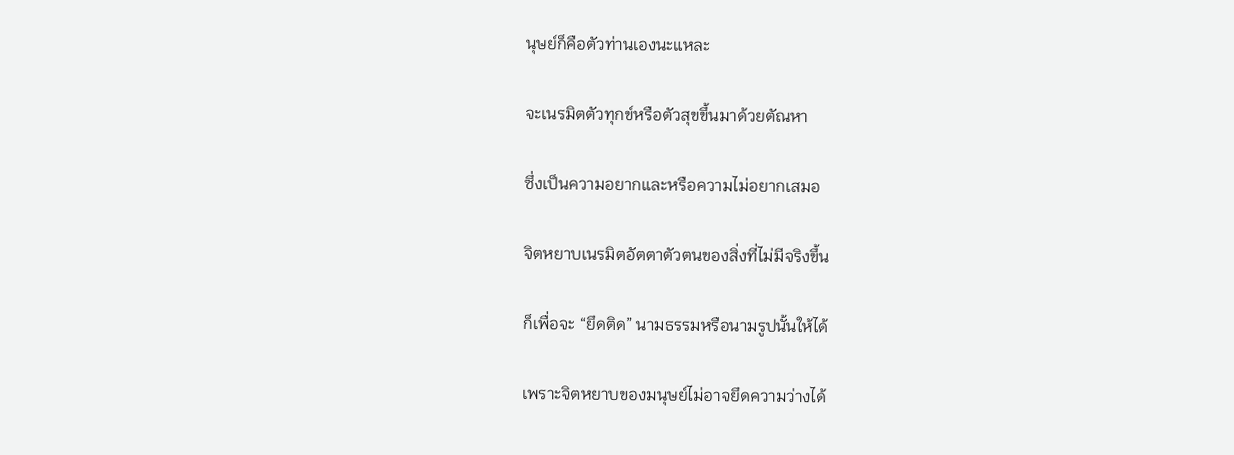นุษย์ก็คือตัวท่านเองนะแหละ

จะเนรมิตตัวทุกข์หรือตัวสุขขึ้นมาด้วยตัณหา

ซึ่งเป็นความอยากและหรือความไม่อยากเสมอ

จิตหยาบเนรมิตอัตตาตัวตนของสิ่งที่ไม่มีจริงขึ้น

ก็เพื่อจะ “ยึดติด” นามธรรมหรือนามรูปนั้นให้ได้

เพราะจิตหยาบของมนุษย์ไม่อาจยึดความว่างได้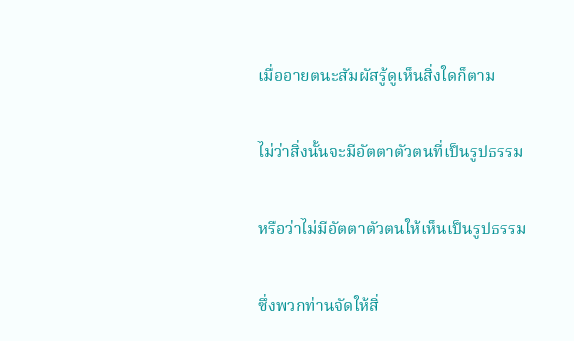เมื่ออายตนะสัมผัสรู้ดูเห็นสิ่งใดก็ตาม

ไม่ว่าสิ่งนั้นจะมีอัตตาตัวตนที่เป็นรูปธรรม

หรือว่าไม่มีอัตตาตัวตนให้เห็นเป็นรูปธรรม

ซึ่งพวกท่านจัดให้สิ่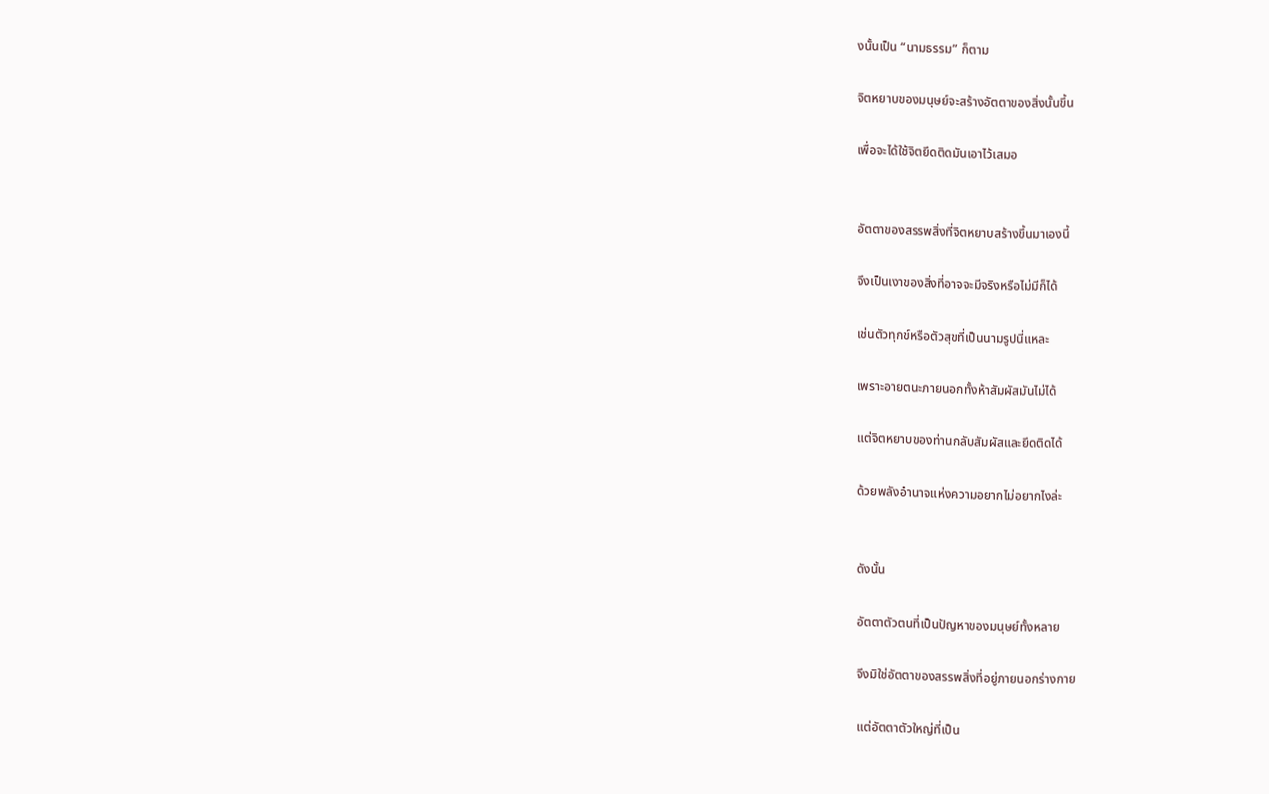งนั้นเป็น “นามธรรม” ก็ตาม

จิตหยาบของมนุษย์จะสร้างอัตตาของสิ่งนั้นขึ้น

เพื่อจะได้ใช้จิตยึดติดมันเอาไว้เสมอ


อัตตาของสรรพสิ่งที่จิตหยาบสร้างขึ้นมาเองนี้

จึงเป็นเงาของสิ่งที่อาจจะมีจริงหรือไม่มีก็ได้

เช่นตัวทุกข์หรือตัวสุขที่เป็นนามรูปนี่แหละ

เพราะอายตนะภายนอกทั้งห้าสัมผัสมันไม่ได้

แต่จิตหยาบของท่านกลับสัมผัสและยึดติดได้

ด้วยพลังอำนาจแห่งความอยากไม่อยากไงล่ะ


ดังนั้น

อัตตาตัวตนที่เป็นปัญหาของมนุษย์ทั้งหลาย

จึงมิใช่อัตตาของสรรพสิ่งที่อยู่ภายนอกร่างกาย

แต่อัตตาตัวใหญ่ที่เป็น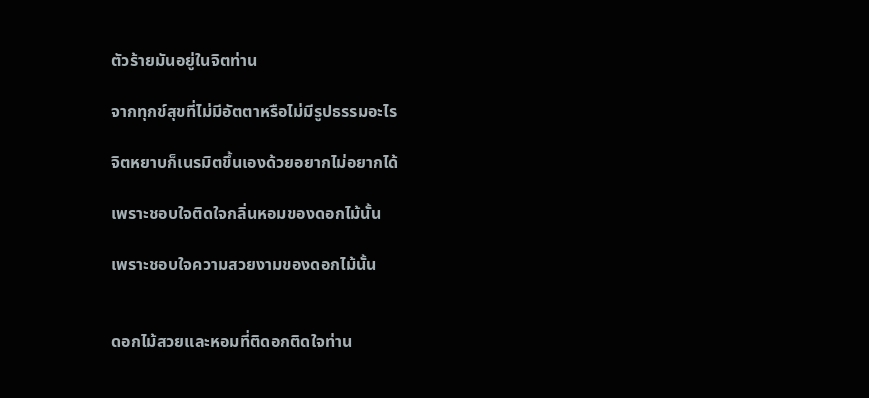ตัวร้ายมันอยู่ในจิตท่าน

จากทุกข์สุขที่ไม่มีอัตตาหรือไม่มีรูปธรรมอะไร

จิตหยาบก็เนรมิตขึ้นเองด้วยอยากไม่อยากได้

เพราะชอบใจติดใจกลิ่นหอมของดอกไม้นั้น

เพราะชอบใจความสวยงามของดอกไม้นั้น


ดอกไม้สวยและหอมที่ติดอกติดใจท่าน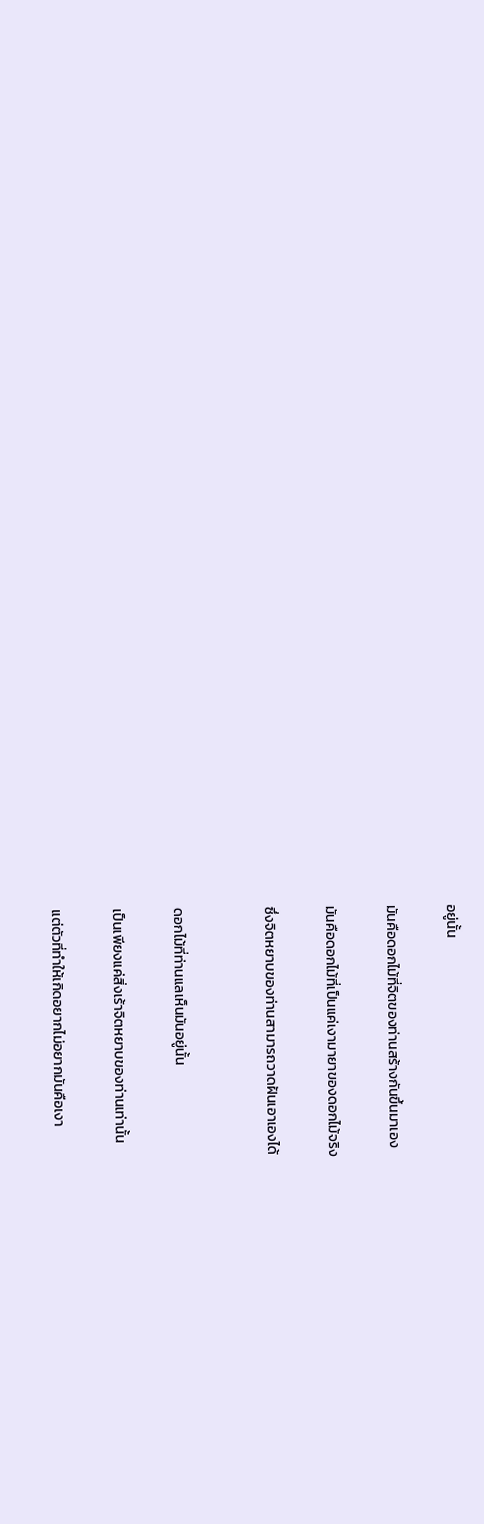อยู่นั้น

มันคือดอกไม้ที่จิตของท่านสร้างกันขึ้นมาเอง

มันคือดอกไม้ที่เป็นแค่เงามายาของดอกไม้จริง

ซึ่งจิตหยาบของท่านสามารถวาดฝันเอาเองได้


ดอกไม้ที่ท่านแลเห็นมันอยู่นั้น

เป็นเพียงแค่สิ่งเร้าจิตหยาบของท่านเท่านั้น

แต่ตัวที่ทำให้เกิดอยากไม่อยากมันคือเงา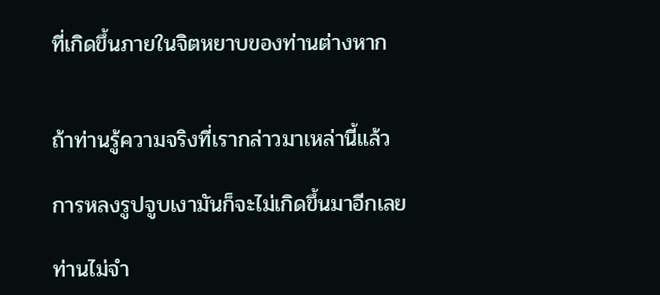ที่เกิดขึ้นภายในจิตหยาบของท่านต่างหาก


ถ้าท่านรู้ความจริงที่เรากล่าวมาเหล่านี้แล้ว

การหลงรูปจูบเงามันก็จะไม่เกิดขึ้นมาอีกเลย

ท่านไม่จำ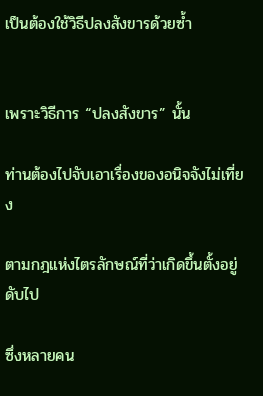เป็นต้องใช้วิธีปลงสังขารด้วยซ้ำ


เพราะวิธีการ “ปลงสังขาร” นั้น

ท่านต้องไปจับเอาเรื่องของอนิจจังไม่เที่ยง

ตามกฎแห่งไตรลักษณ์ที่ว่าเกิดขึ้นตั้งอยู่ดับไป

ซึ่งหลายคน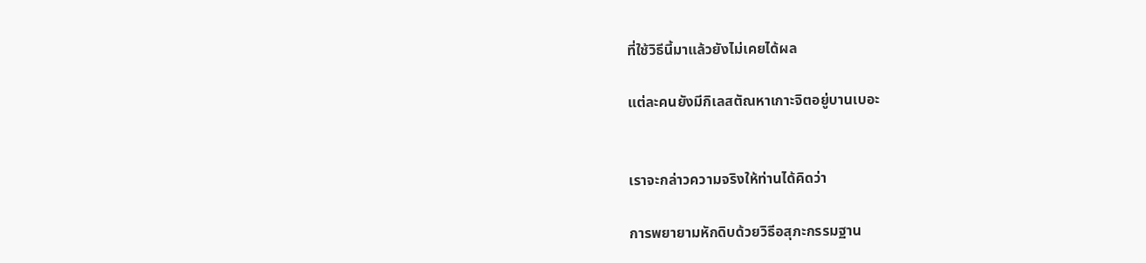ที่ใช้วิธีนี้มาแล้วยังไม่เคยได้ผล

แต่ละคนยังมีกิเลสตัณหาเกาะจิตอยู่บานเบอะ


เราจะกล่าวความจริงให้ท่านได้คิดว่า

การพยายามหักดิบด้วยวิธีอสุภะกรรมฐาน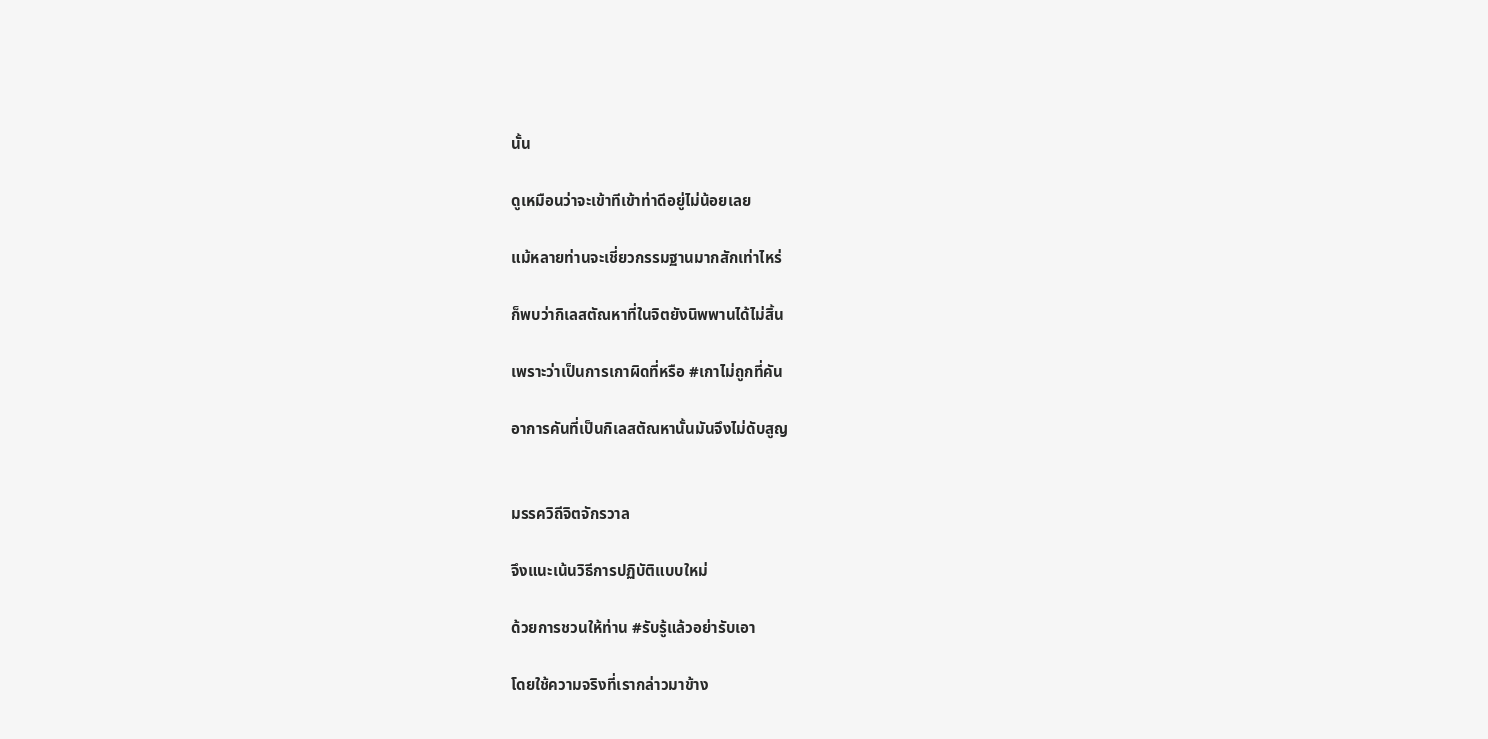นั้น

ดูเหมือนว่าจะเข้าทีเข้าท่าดีอยู่ไม่น้อยเลย

แม้หลายท่านจะเชี่ยวกรรมฐานมากสักเท่าไหร่

ก็พบว่ากิเลสตัณหาที่ในจิตยังนิพพานได้ไม่สิ้น

เพราะว่าเป็นการเกาผิดที่หรือ #เกาไม่ถูกที่คัน

อาการคันที่เป็นกิเลสตัณหานั้นมันจึงไม่ดับสูญ


มรรควิถีจิตจักรวาล

จึงแนะเน้นวิธีการปฏิบัติแบบใหม่

ด้วยการชวนให้ท่าน #รับรู้แล้วอย่ารับเอา

โดยใช้ความจริงที่เรากล่าวมาข้าง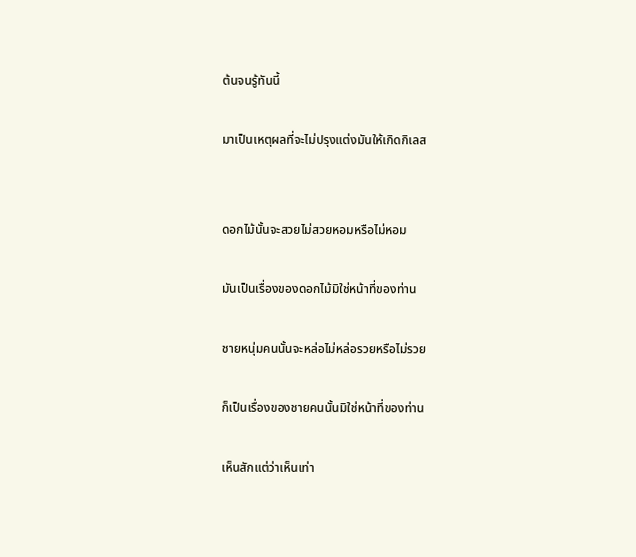ต้นจนรู้ทันนี้

มาเป็นเหตุผลที่จะไม่ปรุงแต่งมันให้เกิดกิเลส


ดอกไม้นั้นจะสวยไม่สวยหอมหรือไม่หอม

มันเป็นเรื่องของดอกไม้มิใช่หน้าที่ของท่าน

ชายหนุ่มคนนั้นจะหล่อไม่หล่อรวยหรือไม่รวย

ก็เป็นเรื่องของชายคนนั้นมิใช่หน้าที่ของท่าน

เห็นสักแต่ว่าเห็นเท่า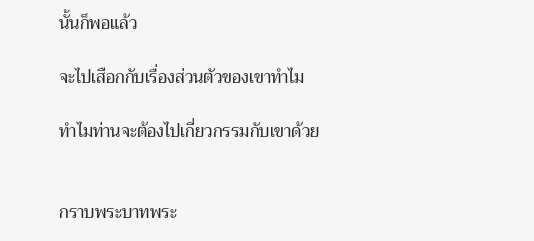นั้นก็พอแล้ว

จะไปเสือกกับเรื่องส่วนตัวของเขาทำไม

ทำไมท่านจะต้องไปเกี่ยวกรรมกับเขาด้วย


กราบพระบาทพระ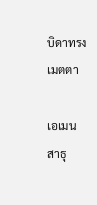บิดาทรงเมตตา

เอเมน สาธุ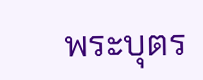พระบุตร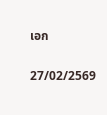เอก

27/02/2569